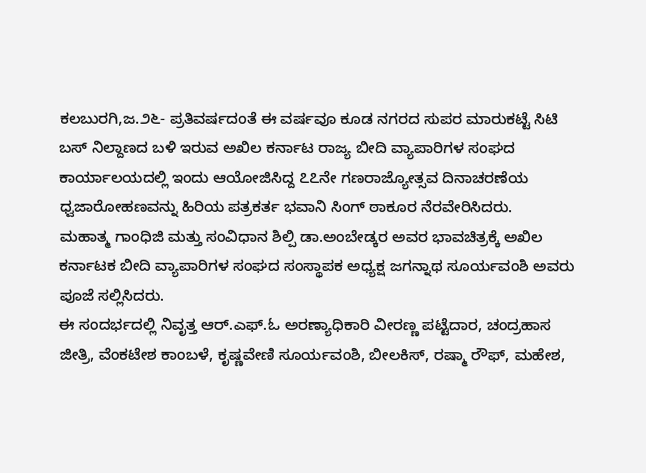ಕಲಬುರಗಿ,ಜ.೨೬- ಪ್ರತಿವರ್ಷದಂತೆ ಈ ವರ್ಷವೂ ಕೂಡ ನಗರದ ಸುಪರ ಮಾರುಕಟ್ಟೆ ಸಿಟಿ ಬಸ್ ನಿಲ್ದಾಣದ ಬಳಿ ಇರುವ ಅಖಿಲ ಕರ್ನಾಟ ರಾಜ್ಯ ಬೀದಿ ವ್ಯಾಪಾರಿಗಳ ಸಂಘದ ಕಾರ್ಯಾಲಯದಲ್ಲಿ ಇಂದು ಆಯೋಜಿಸಿದ್ದ ೭೭ನೇ ಗಣರಾಜ್ಯೋತ್ಸವ ದಿನಾಚರಣೆಯ ಧ್ವಜಾರೋಹಣವನ್ನು ಹಿರಿಯ ಪತ್ರಕರ್ತ ಭವಾನಿ ಸಿಂಗ್ ಠಾಕೂರ ನೆರವೇರಿಸಿದರು.
ಮಹಾತ್ಮ ಗಾಂಧಿಜಿ ಮತ್ತು ಸಂವಿಧಾನ ಶಿಲ್ಪಿ ಡಾ.ಅಂಬೇಡ್ಕರ ಅವರ ಭಾವಚಿತ್ರಕ್ಕೆ ಅಖಿಲ ಕರ್ನಾಟಕ ಬೀದಿ ವ್ಯಾಪಾರಿಗಳ ಸಂಘದ ಸಂಸ್ಥಾಪಕ ಅಧ್ಯಕ್ಷ ಜಗನ್ನಾಥ ಸೂರ್ಯವಂಶಿ ಅವರು ಪೂಜೆ ಸಲ್ಲಿಸಿದರು.
ಈ ಸಂದರ್ಭದಲ್ಲಿ ನಿವೃತ್ತ ಆರ್.ಎಫ್.ಓ ಅರಣ್ಯಾಧಿಕಾರಿ ವೀರಣ್ಣ ಪಟ್ಟೆದಾರ, ಚಂದ್ರಹಾಸ ಜೀತ್ರಿ, ವೆಂಕಟೇಶ ಕಾಂಬಳೆ, ಕೃಷ್ಣವೇಣಿ ಸೂರ್ಯವಂಶಿ, ಬೀಲಕಿಸ್, ರಷ್ಮಾ ರೌಫ್, ಮಹೇಶ,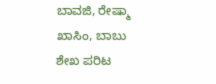ಬಾವಜಿ, ರೇಷ್ಮಾ ಖಾಸಿಂ, ಬಾಬು ಶೇಖ ಪರಿಟ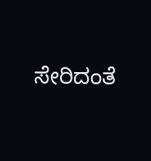ಸೇರಿದಂತೆ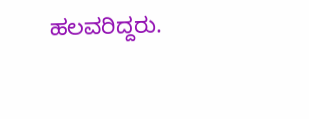ಹಲವರಿದ್ದರು.